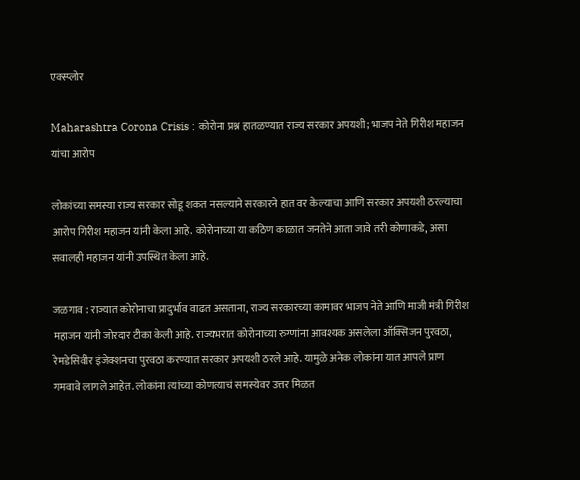एक्स्प्लोर

Maharashtra Corona Crisis : कोरोना प्रश्न हातळण्यात राज्य सरकार अपयशी; भाजप नेते गिरीश महाजन यांचा आरोप

लोकांच्या समस्या राज्य सरकार सोडू शकत नसल्याने सरकारने हात वर केल्याचा आणि सरकार अपयशी ठरल्याचा आरोप गिरीश महाजन यांनी केला आहे. कोरोनाच्या या कठिण काळात जनतेने आता जावे तरी कोणाकडे, असा सवालही महाजन यांनी उपस्थित केला आहे.

जळगाव : राज्यात कोरोनाचा प्रादुर्भाव वाढत असताना, राज्य सरकारच्या कामावर भाजप नेते आणि माजी मंत्री गिरीश महाजन यांनी जोरदार टीका केली आहे. राज्यभरात कोरोनाच्या रुग्णांना आवश्यक असलेला ऑक्सिजन पुरवठा, रेमडेसिवीर इंजेक्शनचा पुरवठा करण्यात सरकार अपयशी ठरले आहे. यामुळे अनेक लोकांना यात आपले प्राण गमवावे लागले आहेत. लोकांना त्यांच्या कोणत्याचं समस्येवर उत्तर मिळत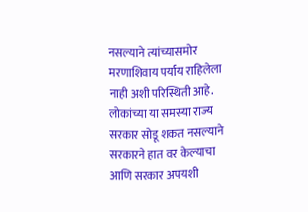नसल्याने त्यांच्यासमोर मरणाशिवाय पर्याय राहिलेला नाही अशी परिस्थिती आहे. लोकांच्या या समस्या राज्य सरकार सोडू शकत नसल्याने सरकारने हात वर केल्याचा  आणि सरकार अपयशी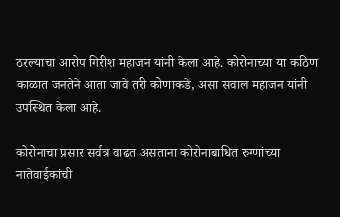ठरल्याचा आरोप गिरीश महाजन यांनी केला आहे. कोरोनाच्या या कठिण काळात जनतेने आता जावे तरी कोणाकडे, असा सवाल महाजन यांनी उपस्थित केला आहे.

कोरोनाचा प्रसार सर्वत्र वाढत असताना कोरोनाबाधित रुग्णांच्या नातेवाईकांची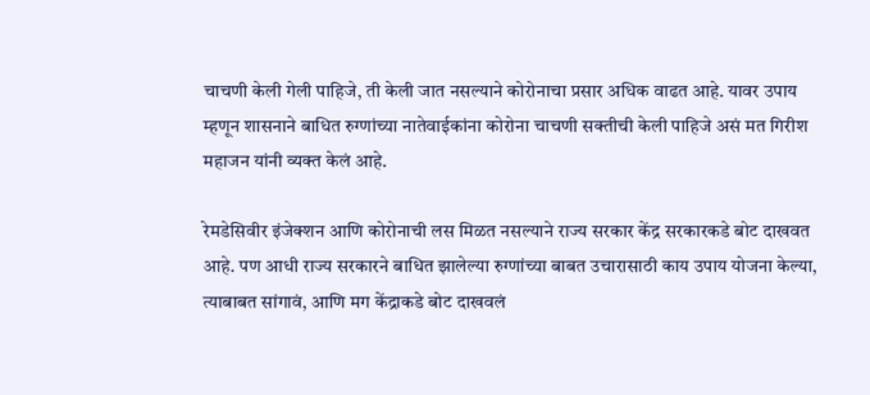चाचणी केली गेली पाहिजे, ती केली जात नसल्याने कोरोनाचा प्रसार अधिक वाढत आहे. यावर उपाय म्हणून शासनाने बाधित रुग्णांच्या नातेवाईकांना कोरोना चाचणी सक्तीची केली पाहिजे असं मत गिरीश महाजन यांनी व्यक्त केलं आहे.

रेमडेसिवीर इंजेक्शन आणि कोरोनाची लस मिळत नसल्याने राज्य सरकार केंद्र सरकारकडे बोट दाखवत आहे. पण आधी राज्य सरकारने बाधित झालेल्या रुग्णांच्या बाबत उचारासाठी काय उपाय योजना केल्या, त्याबाबत सांगावं, आणि मग केंद्राकडे बोट दाखवलं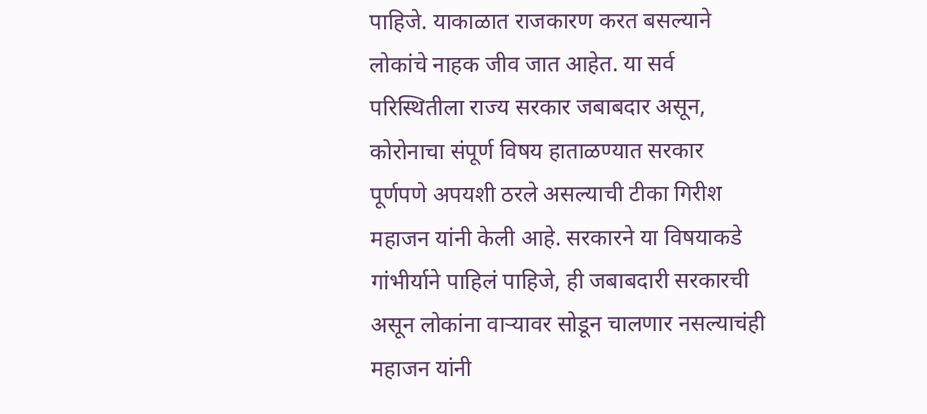पाहिजे. याकाळात राजकारण करत बसल्याने लोकांचे नाहक जीव जात आहेत. या सर्व परिस्थितीला राज्य सरकार जबाबदार असून, कोरोनाचा संपूर्ण विषय हाताळण्यात सरकार पूर्णपणे अपयशी ठरले असल्याची टीका गिरीश महाजन यांनी केली आहे. सरकारने या विषयाकडे  गांभीर्याने पाहिलं पाहिजे, ही जबाबदारी सरकारची असून लोकांना वाऱ्यावर सोडून चालणार नसल्याचंही महाजन यांनी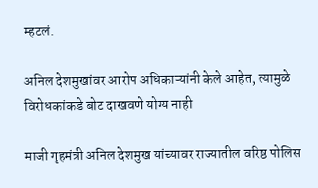म्हटलं.

अनिल देशमुखांवर आरोप अधिकाऱ्यांनी केले आहेत, त्यामुळे विरोधकांकडे बोट दाखवणे योग्य नाही

माजी गृहमंत्री अनिल देशमुख यांच्यावर राज्यातील वरिष्ठ पोलिस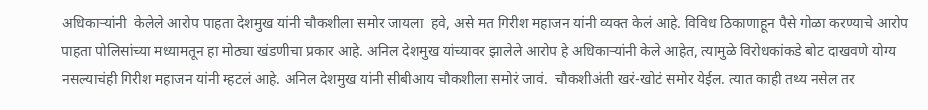अधिकाऱ्यांनी  केलेले आरोप पाहता देशमुख यांनी चौकशीला समोर जायला  हवे, असे मत गिरीश महाजन यांनी व्यक्त केलं आहे. विविध ठिकाणाहून पैसे गोळा करण्याचे आरोप पाहता पोलिसांच्या मध्यामतून हा मोठ्या खंडणीचा प्रकार आहे. अनिल देशमुख यांच्यावर झालेले आरोप हे अधिकाऱ्यांनी केले आहेत, त्यामुळे विरोधकांकडे बोट दाखवणे योग्य  नसल्याचंही गिरीश महाजन यांनी म्हटलं आहे. अनिल देशमुख यांनी सीबीआय चौकशीला समोरं जावं.  चौकशीअंती खरं-खोटं समोर येईल. त्यात काही तथ्य नसेल तर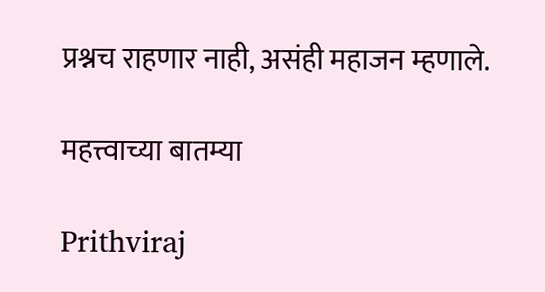प्रश्नच राहणार नाही, असंही महाजन म्हणाले.

महत्त्वाच्या बातम्या

Prithviraj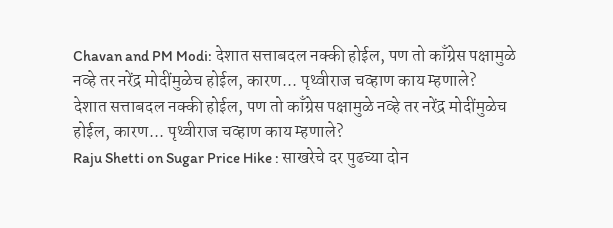Chavan and PM Modi: देशात सत्ताबदल नक्की होईल, पण तो काँग्रेस पक्षामुळे नव्हे तर नरेंद्र मोदींमुळेच होईल, कारण... पृथ्वीराज चव्हाण काय म्हणाले?
देशात सत्ताबदल नक्की होईल, पण तो काँग्रेस पक्षामुळे नव्हे तर नरेंद्र मोदींमुळेच होईल, कारण... पृथ्वीराज चव्हाण काय म्हणाले?
Raju Shetti on Sugar Price Hike : साखरेचे दर पुढच्या दोन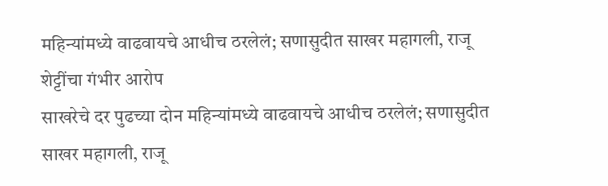महिन्यांमध्ये वाढवायचे आधीच ठरलेलं; सणासुदीत साखर महागली, राजू शेट्टींचा गंभीर आरोप
साखरेचे दर पुढच्या दोन महिन्यांमध्ये वाढवायचे आधीच ठरलेलं; सणासुदीत साखर महागली, राजू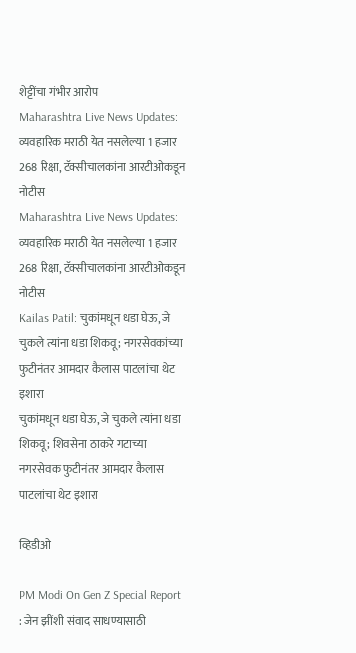शेट्टींचा गंभीर आरोप
Maharashtra Live News Updates: व्यवहारिक मराठी येत नसलेल्या 1 हजार 268 रिक्षा, टॅक्सीचालकांना आरटीओकडून नोटीस
Maharashtra Live News Updates: व्यवहारिक मराठी येत नसलेल्या 1 हजार 268 रिक्षा, टॅक्सीचालकांना आरटीओकडून नोटीस
Kailas Patil: चुकांमधून धडा घेऊ, जे चुकले त्यांना धडा शिकवू; नगरसेवकांच्या फुटीनंतर आमदार कैलास पाटलांचा थेट इशारा
चुकांमधून धडा घेऊ, जे चुकले त्यांना धडा शिकवू; शिवसेना ठाकरे गटाच्या नगरसेवक फुटीनंतर आमदार कैलास पाटलांचा थेट इशारा

व्हिडीओ

PM Modi On Gen Z Special Report : जेन झींशी संवाद साधण्यासाठी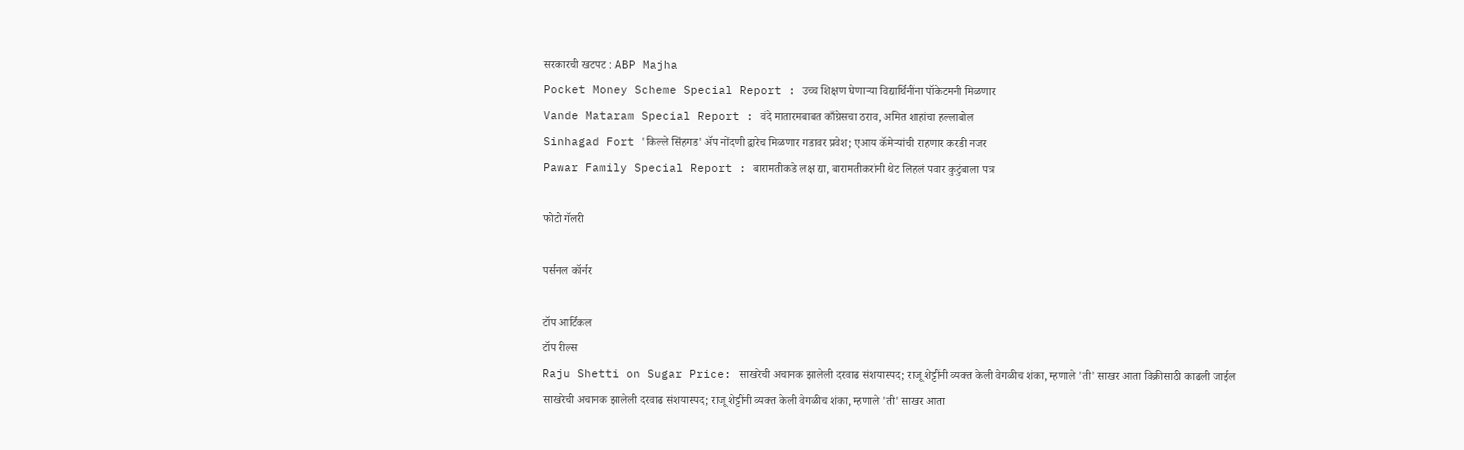सरकारची खटपट : ABP Majha
Pocket Money Scheme Special Report : उच्च शिक्षण घेणाऱ्या विद्यार्थिनींना पॉकेटमनी मिळणार
Vande Mataram Special Report : वंदे मातारमबाबत काँग्रेसचा ठराव, अमित शाहांचा हल्लाबोल
Sinhagad Fort 'किल्ले सिंहगड' ॲप नोंदणी द्वारेच मिळणार गडावर प्रवेश; एआय कॅमेऱ्यांची राहणार करडी नजर
Pawar Family Special Report : बारामतीकडे लक्ष द्या, बारामतीकरांनी थेट लिहलं पवार कुटुंबाला पत्र

फोटो गॅलरी

पर्सनल कॉर्नर

टॉप आर्टिकल
टॉप रील्स
Raju Shetti on Sugar Price: साखरेची अचानक झालेली दरवाढ संशयास्पद; राजू शेट्टींनी व्यक्त केली वेगळीच शंका, म्हणाले 'ती' साखर आता विक्रीसाठी काढली जाईल
साखरेची अचानक झालेली दरवाढ संशयास्पद; राजू शेट्टींनी व्यक्त केली वेगळीच शंका, म्हणाले 'ती' साखर आता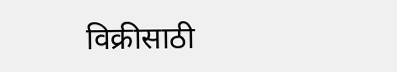विक्रीसाठी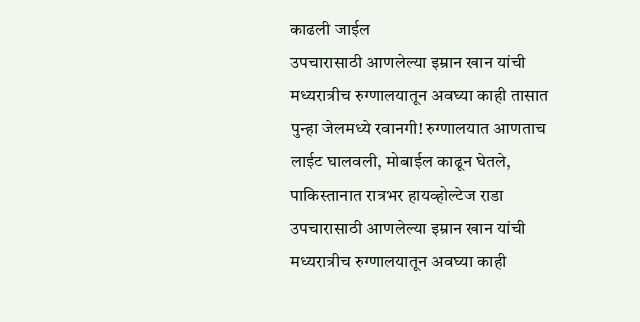काढली जाईल
उपचारासाठी आणलेल्या इम्रान खान यांची मध्यरात्रीच रुग्णालयातून अवघ्या काही तासात पुन्हा जेलमध्ये रवानगी! रुग्णालयात आणताच लाईट घालवली, मोबाईल काढून घेतले, पाकिस्तानात रात्रभर हायव्होल्टेज राडा
उपचारासाठी आणलेल्या इम्रान खान यांची मध्यरात्रीच रुग्णालयातून अवघ्या काही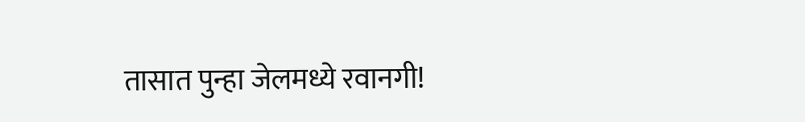तासात पुन्हा जेलमध्ये रवानगी!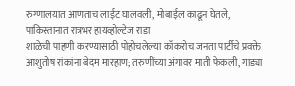रुग्णालयात आणताच लाईट घालवली, मोबाईल काढून घेतले, पाकिस्तानात रात्रभर हायव्होल्टेज राडा
शाळेची पाहणी करण्यासाठी पोहोचलेल्या कॉकरोच जनता पार्टीचे प्रवक्ते आशुतोष रांकांना बेदम मारहाण; तरुणींच्या अंगावर माती फेकली, गाड्या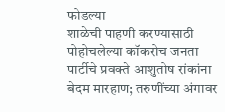फोडल्या
शाळेची पाहणी करण्यासाठी पोहोचलेल्या कॉकरोच जनता पार्टीचे प्रवक्ते आशुतोष रांकांना बेदम मारहाण; तरुणींच्या अंगावर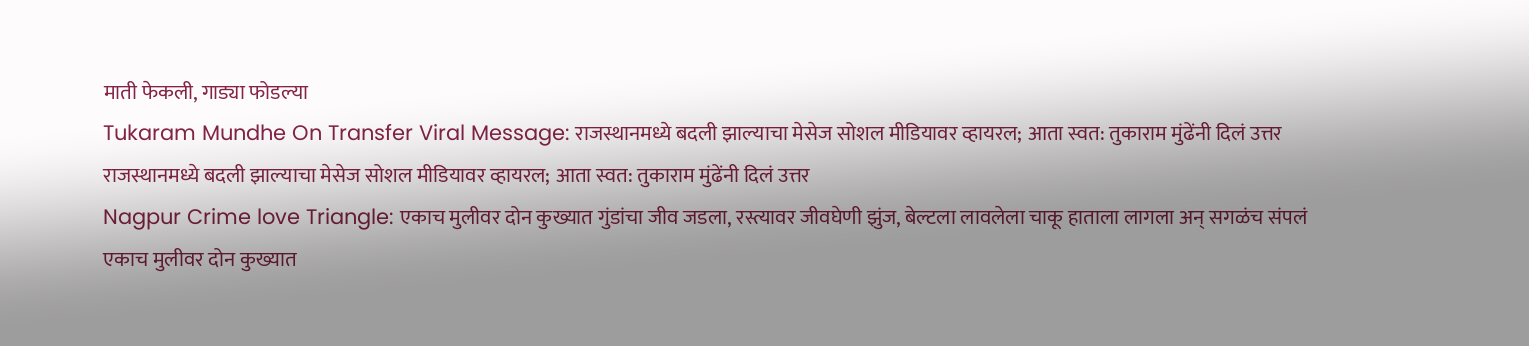माती फेकली, गाड्या फोडल्या
Tukaram Mundhe On Transfer Viral Message: राजस्थानमध्ये बदली झाल्याचा मेसेज सोशल मीडियावर व्हायरल; आता स्वत: तुकाराम मुंढेंनी दिलं उत्तर
राजस्थानमध्ये बदली झाल्याचा मेसेज सोशल मीडियावर व्हायरल; आता स्वत: तुकाराम मुंढेंनी दिलं उत्तर
Nagpur Crime love Triangle: एकाच मुलीवर दोन कुख्यात गुंडांचा जीव जडला, रस्त्यावर जीवघेणी झुंज, बेल्टला लावलेला चाकू हाताला लागला अन् सगळंच संपलं
एकाच मुलीवर दोन कुख्यात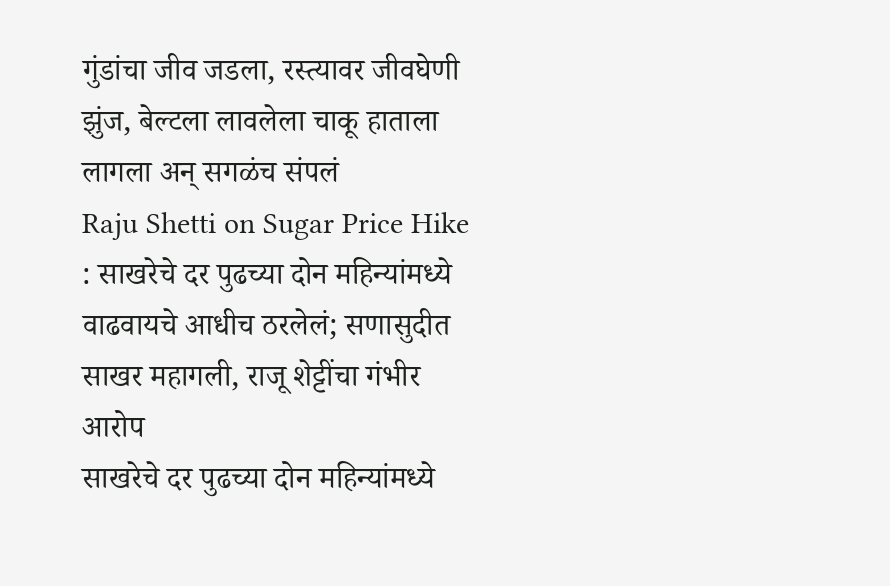गुंडांचा जीव जडला, रस्त्यावर जीवघेणी झुंज, बेल्टला लावलेला चाकू हाताला लागला अन् सगळंच संपलं
Raju Shetti on Sugar Price Hike : साखरेचे दर पुढच्या दोन महिन्यांमध्ये वाढवायचे आधीच ठरलेलं; सणासुदीत साखर महागली, राजू शेट्टींचा गंभीर आरोप
साखरेचे दर पुढच्या दोन महिन्यांमध्ये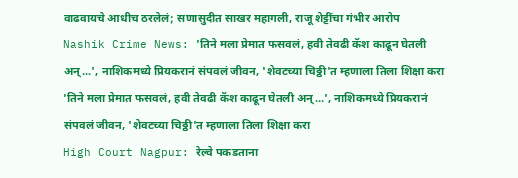वाढवायचे आधीच ठरलेलं; सणासुदीत साखर महागली, राजू शेट्टींचा गंभीर आरोप
Nashik Crime News: 'तिने मला प्रेमात फसवलं, हवी तेवढी कॅश काढून घेतली अन्...', नाशिकमध्ये प्रियकरानं संपवलं जीवन, 'शेवटच्या चिठ्ठी'त म्हणाला तिला शिक्षा करा
'तिने मला प्रेमात फसवलं, हवी तेवढी कॅश काढून घेतली अन्...', नाशिकमध्ये प्रियकरानं संपवलं जीवन, 'शेवटच्या चिठ्ठी'त म्हणाला तिला शिक्षा करा
High Court Nagpur: रेल्वे पकडताना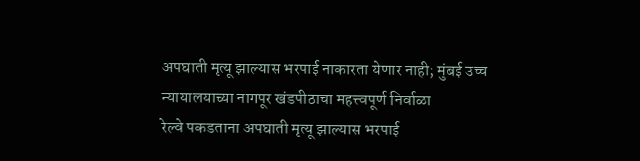अपघाती मृत्यू झाल्यास भरपाई नाकारता येणार नाही; मुंबई उच्च न्यायालयाच्या नागपूर खंडपीठाचा महत्त्वपूर्ण निर्वाळा
रेल्वे पकडताना अपघाती मृत्यू झाल्यास भरपाई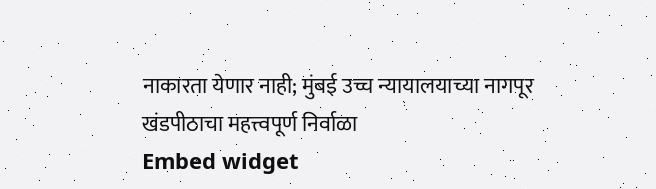नाकारता येणार नाही; मुंबई उच्च न्यायालयाच्या नागपूर खंडपीठाचा महत्त्वपूर्ण निर्वाळा
Embed widget